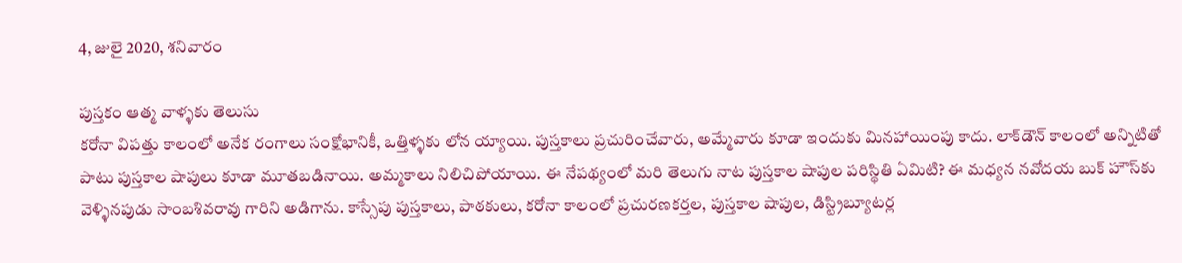4, జులై 2020, శనివారం

పుస్తకం ఆత్మ వాళ్ళకు తెలుసు
కరోనా విపత్తు కాలంలో అనేక రంగాలు సంక్షోభానికీ, ఒత్తిళ్ళకు లోన య్యాయి. పుస్తకాలు ప్రచురించేవారు, అమ్మేవారు కూడా ఇందుకు మినహాయింపు కాదు. లాక్‌డౌన్‌ కాలంలో అన్నిటితో పాటు పుస్తకాల షాపులు కూడా మూతబడినాయి. అమ్మకాలు నిలిచిపోయాయి. ఈ నేపథ్యంలో మరి తెలుగు నాట పుస్తకాల షాపుల పరిస్థితి ఏమిటి? ఈ మధ్యన నవోదయ బుక్‌ హౌస్‌కు వెళ్ళినపుడు సాంబశివరావు గారిని అడిగాను. కాస్సేపు పుస్తకాలు, పాఠకులు, కరోనా కాలంలో ప్రచురణకర్తల, పుస్తకాల షాపుల, డిస్ట్రిబ్యూటర్ల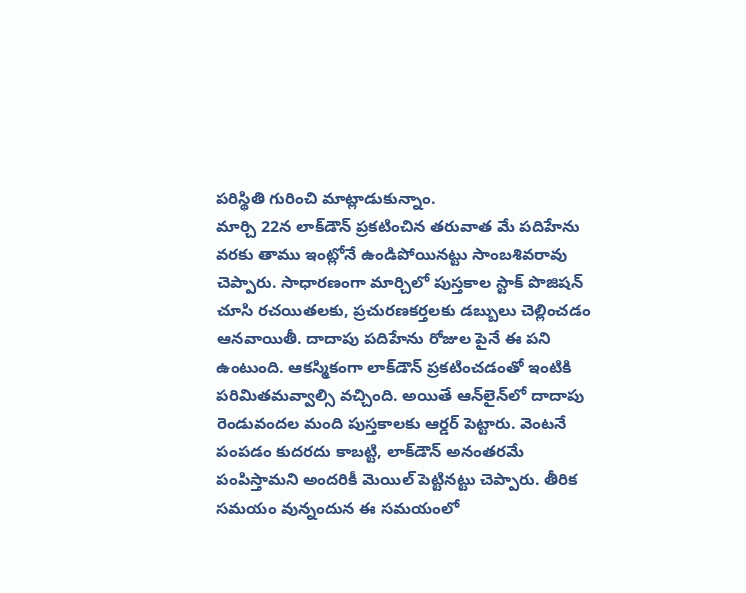పరిస్థితి గురించి మాట్లాడుకున్నాం.
మార్చి 22న లాక్‌డౌన్‌ ప్రకటించిన తరువాత మే పదిహేను వరకు తాము ఇంట్లోనే ఉండిపోయినట్టు సాంబశివరావు చెప్పారు. సాధారణంగా మార్చిలో పుస్తకాల స్టాక్‌ పొజిషన్‌ చూసి రచయితలకు, ప్రచురణకర్తలకు డబ్బులు చెల్లించడం ఆనవాయితీ. దాదాపు పదిహేను రోజుల పైనే ఈ పని ఉంటుంది. ఆకస్మికంగా లాక్‌డౌన్‌ ప్రకటించడంతో ఇంటికి పరిమితమవ్వాల్సి వచ్చింది. అయితే ఆన్‌లైన్‌లో దాదాపు రెండువందల మంది పుస్తకాలకు ఆర్డర్‌ పెట్టారు. వెంటనే పంపడం కుదరదు కాబట్టి, లాక్‌డౌన్‌ అనంతరమే పంపిస్తామని అందరికీ మెయిల్‌ పెట్టినట్టు చెప్పారు. తీరిక సమయం వున్నందున ఈ సమయంలో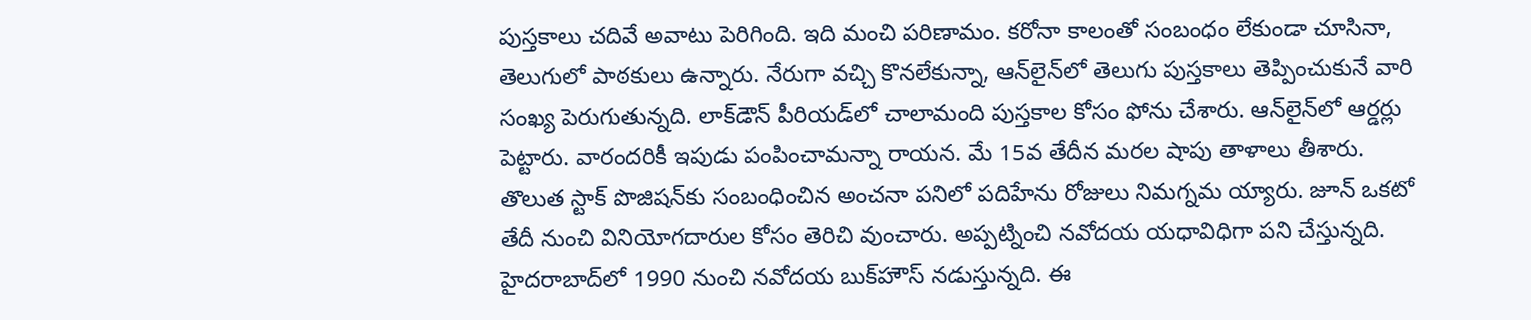పుస్తకాలు చదివే అవాటు పెరిగింది. ఇది మంచి పరిణామం. కరోనా కాలంతో సంబంధం లేకుండా చూసినా, తెలుగులో పాఠకులు ఉన్నారు. నేరుగా వచ్చి కొనలేకున్నా, ఆన్‌లైన్‌లో తెలుగు పుస్తకాలు తెప్పించుకునే వారి సంఖ్య పెరుగుతున్నది. లాక్‌డౌన్‌ పీరియడ్‌లో చాలామంది పుస్తకాల కోసం ఫోను చేశారు. ఆన్‌లైన్‌లో ఆర్డర్లు పెట్టారు. వారందరికీ ఇపుడు పంపించామన్నా రాయన. మే 15వ తేదీన మరల షాపు తాళాలు తీశారు. తొలుత స్టాక్‌ పొజిషన్‌కు సంబంధించిన అంచనా పనిలో పదిహేను రోజులు నిమగ్నమ య్యారు. జూన్‌ ఒకటో తేదీ నుంచి వినియోగదారుల కోసం తెరిచి వుంచారు. అప్పట్నించి నవోదయ యధావిధిగా పని చేస్తున్నది.
హైదరాబాద్‌లో 1990 నుంచి నవోదయ బుక్‌హౌస్‌ నడుస్తున్నది. ఈ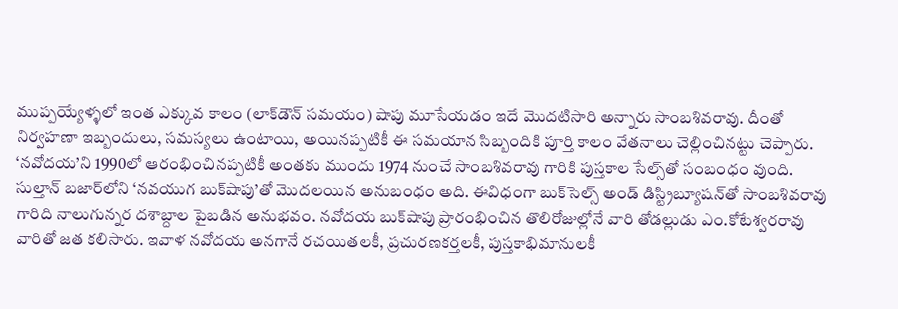ముప్పయ్యేళ్ళలో ఇంత ఎక్కువ కాలం (లాక్‌డౌన్‌ సమయం) షాపు మూసేయడం ఇదే మొదటిసారి అన్నారు సాంబశివరావు. దీంతో నిర్వహణా ఇబ్బందులు, సమస్యలు ఉంటాయి, అయినప్పటికీ ఈ సమయాన సిబ్బందికి పూర్తి కాలం వేతనాలు చెల్లించినట్టు చెప్పారు.
‘నవోదయ’ని 1990లో ఆరంభించినప్పటికీ అంతకు ముందు 1974 నుంచే సాంబశివరావు గారికి పుస్తకాల సేల్స్‌తో సంబంధం వుంది. సుల్తాన్‌ బజార్‌లోని ‘నవయుగ బుక్‌షాపు’తో మొదలయిన అనుబంధం అది. ఈవిధంగా బుక్‌సెల్స్‌ అండ్‌ డిస్ట్రిబ్యూషన్‌తో సాంబశివరావు గారిది నాలుగున్నర దశాబ్దాల పైబడిన అనుభవం. నవోదయ బుక్‌షాపు ప్రారంభించిన తొలిరోజుల్లోనే వారి తోడల్లుడు ఎం.కోటేశ్వరరావు వారితో జత కలిసారు. ఇవాళ నవోదయ అనగానే రచయితలకీ, ప్రచురణకర్తలకీ, పుస్తకాభిమానులకీ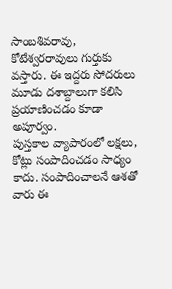సాంబశివరావు, కోటేశ్వరరావులు గుర్తుకు వస్తారు. ఈ ఇద్దరు సోదరులు మూడు దశాబ్దాలుగా కలిసి ప్రయాణించడం కూడా అపూర్వం.
పుస్తకాల వ్యాపారంలో లక్షలు, కోట్లు సంపాదించడం సాధ్యం కాదు. సంపాదించాలనే ఆశతో వారు ఈ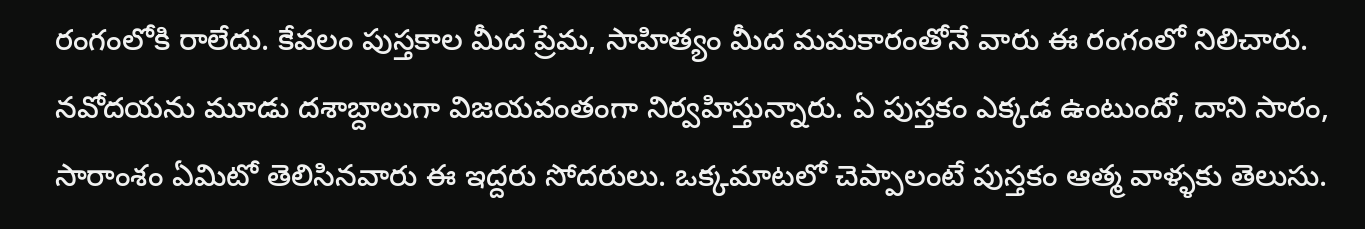రంగంలోకి రాలేదు. కేవలం పుస్తకాల మీద ప్రేమ, సాహిత్యం మీద మమకారంతోనే వారు ఈ రంగంలో నిలిచారు. నవోదయను మూడు దశాబ్దాలుగా విజయవంతంగా నిర్వహిస్తున్నారు. ఏ పుస్తకం ఎక్కడ ఉంటుందో, దాని సారం, సారాంశం ఏమిటో తెలిసినవారు ఈ ఇద్దరు సోదరులు. ఒక్కమాటలో చెప్పాలంటే పుస్తకం ఆత్మ వాళ్ళకు తెలుసు.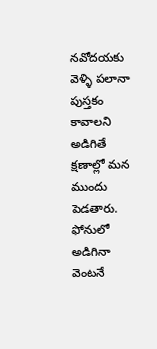నవోదయకు వెళ్ళి పలానా పుస్తకం కావాలని అడిగితే క్షణాల్లో మన ముందు పెడతారు. ఫోనులో అడిగినా వెంటనే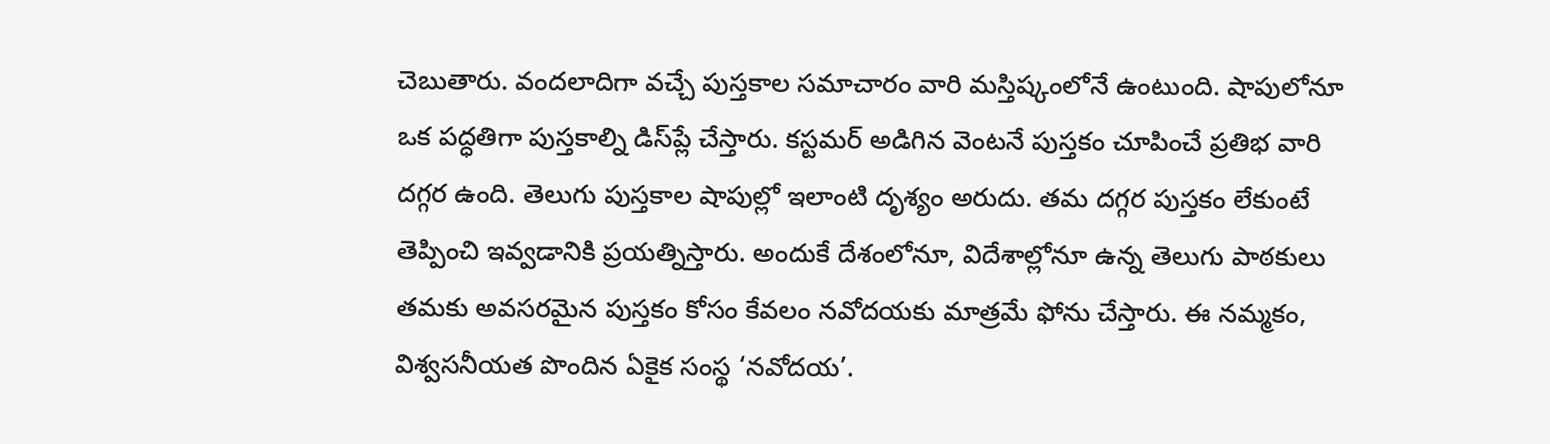చెబుతారు. వందలాదిగా వచ్చే పుస్తకాల సమాచారం వారి మస్తిష్కంలోనే ఉంటుంది. షాపులోనూ ఒక పద్ధతిగా పుస్తకాల్ని డిస్‌ప్లే చేస్తారు. కస్టమర్‌ అడిగిన వెంటనే పుస్తకం చూపించే ప్రతిభ వారి దగ్గర ఉంది. తెలుగు పుస్తకాల షాపుల్లో ఇలాంటి దృశ్యం అరుదు. తమ దగ్గర పుస్తకం లేకుంటే తెప్పించి ఇవ్వడానికి ప్రయత్నిస్తారు. అందుకే దేశంలోనూ, విదేశాల్లోనూ ఉన్న తెలుగు పాఠకులు తమకు అవసరమైన పుస్తకం కోసం కేవలం నవోదయకు మాత్రమే ఫోను చేస్తారు. ఈ నమ్మకం, విశ్వసనీయత పొందిన ఏకైక సంస్థ ‘నవోదయ’.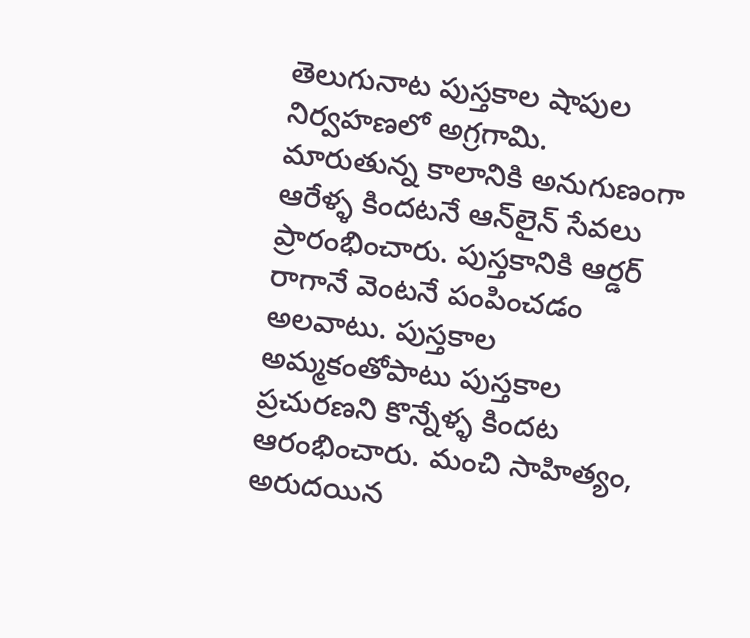తెలుగునాట పుస్తకాల షాపుల నిర్వహణలో అగ్రగామి.
మారుతున్న కాలానికి అనుగుణంగా ఆరేళ్ళ కిందటనే ఆన్‌లైన్‌ సేవలు ప్రారంభించారు. పుస్తకానికి ఆర్డర్‌ రాగానే వెంటనే పంపించడం అలవాటు. పుస్తకాల అమ్మకంతోపాటు పుస్తకాల ప్రచురణని కొన్నేళ్ళ కిందట ఆరంభించారు. మంచి సాహిత్యం, అరుదయిన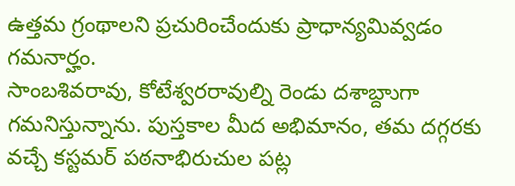ఉత్తమ గ్రంథాలని ప్రచురించేందుకు ప్రాధాన్యమివ్వడం గమనార్హం.
సాంబశివరావు, కోటేశ్వరరావుల్ని రెండు దశాబ్దాుగా గమనిస్తున్నాను. పుస్తకాల మీద అభిమానం, తమ దగ్గరకు వచ్చే కస్టమర్‌ పఠనాభిరుచుల పట్ల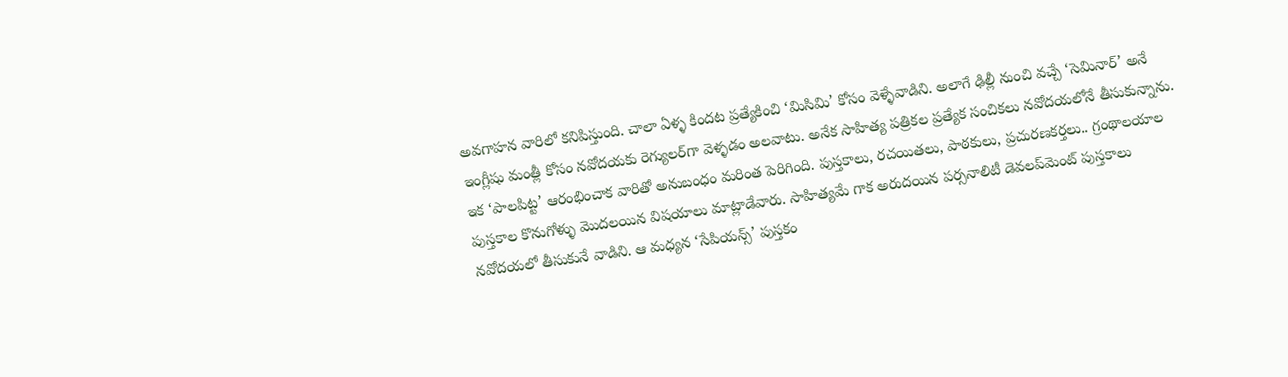అవగాహన వారిలో కనిపిస్తుంది. చాలా ఏళ్ళ కిందట ప్రత్యేకించి ‘మిసిమి’ కోసం వెళ్ళేవాడిని. అలాగే ఢిల్లీ నుంచి వచ్చే ‘సెమినార్‌’ అనే ఇంగ్లీషు మంత్లీ కోసం నవోదయకు రెగ్యులర్‌గా వెళ్ళడం అలవాటు. అనేక సాహిత్య పత్రికల ప్రత్యేక సంచికలు నవోదయలోనే తీసుకున్నాను.
ఇక ‘పాలపిట్ట’ ఆరంభించాక వారితో అనుబంధం మరింత పెరిగింది. పుస్తకాలు, రచయితలు, పాఠకులు, ప్రచురణకర్తలు.. గ్రంథాలయాల పుస్తకాల కొనుగోళ్ళు మొదలయిన విషయాలు మాట్లాడేవారు. సాహిత్యమే గాక అరుదయిన పర్సనాలిటీ డెవలప్‌మెంట్‌ పుస్తకాలు నవోదయలో తీసుకునే వాడిని. ఆ మధ్యన ‘సేపియన్స్‌’ పుస్తకం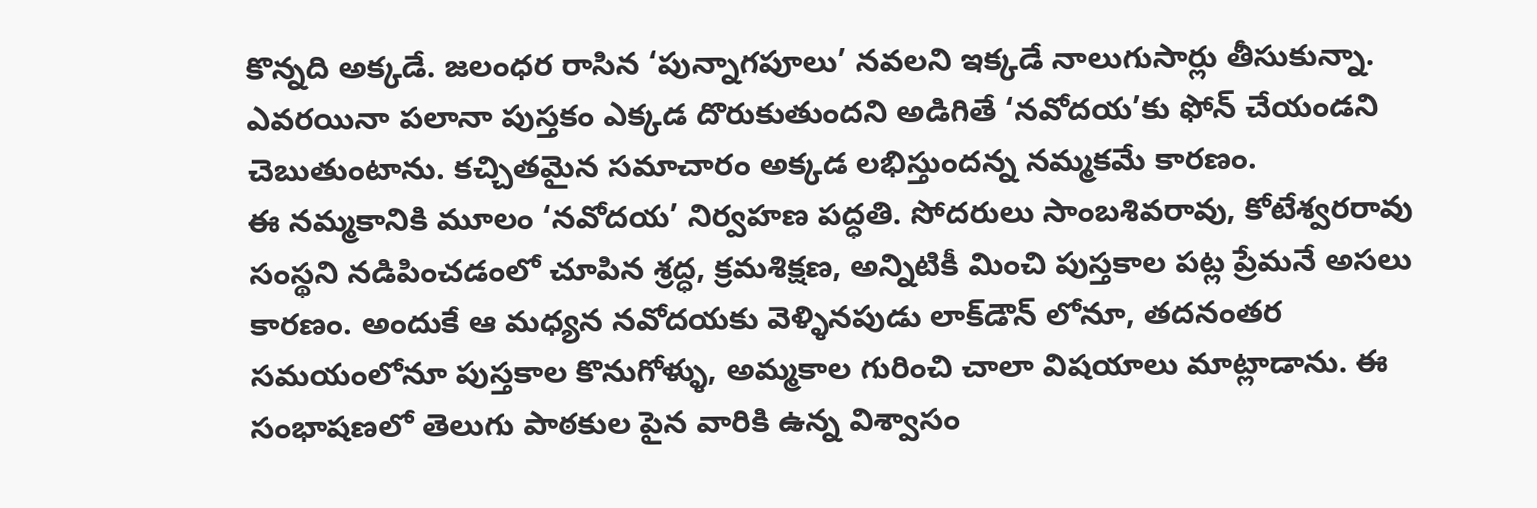కొన్నది అక్కడే. జలంధర రాసిన ‘పున్నాగపూలు’ నవలని ఇక్కడే నాలుగుసార్లు తీసుకున్నా. ఎవరయినా పలానా పుస్తకం ఎక్కడ దొరుకుతుందని అడిగితే ‘నవోదయ’కు ఫోన్‌ చేయండని చెబుతుంటాను. కచ్చితమైన సమాచారం అక్కడ లభిస్తుందన్న నమ్మకమే కారణం.
ఈ నమ్మకానికి మూలం ‘నవోదయ’ నిర్వహణ పద్ధతి. సోదరులు సాంబశివరావు, కోటేశ్వరరావు సంస్థని నడిపించడంలో చూపిన శ్రద్ధ, క్రమశిక్షణ, అన్నిటికీ మించి పుస్తకాల పట్ల ప్రేమనే అసలు కారణం. అందుకే ఆ మధ్యన నవోదయకు వెళ్ళినపుడు లాక్‌డౌన్‌ లోనూ, తదనంతర సమయంలోనూ పుస్తకాల కొనుగోళ్ళు, అమ్మకాల గురించి చాలా విషయాలు మాట్లాడాను. ఈ సంభాషణలో తెలుగు పాఠకుల పైన వారికి ఉన్న విశ్వాసం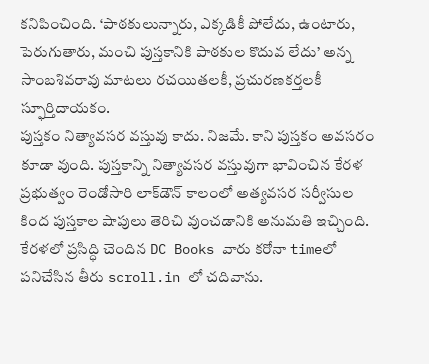కనిపించింది. ‘పాఠకులున్నారు, ఎక్కడికీ పోలేదు, ఉంటారు, పెరుగుతారు, మంచి పుస్తకానికి పాఠకుల కొదువ లేదు’ అన్న సాంబశివరావు మాటలు రచయితలకీ, ప్రచురణకర్తలకీ స్ఫూర్తిదాయకం.
పుస్తకం నిత్యావసర వస్తువు కాదు. నిజమే. కాని పుస్తకం అవసరం కూడా వుంది. పుస్తకాన్ని నిత్యావసర వస్తువుగా భావించిన కేరళ ప్రభుత్వం రెండోసారి లాక్‌డౌన్‌ కాలంలో అత్యవసర సర్వీసుల కింద పుస్తకాల షాపులు తెరిచి వుంచడానికి అనుమతి ఇచ్చింది. కేరళలో ప్రసిద్ధి చెందిన DC Books వారు కరోనా timeలో పనిచేసిన తీరు scroll.in లో చదివాను.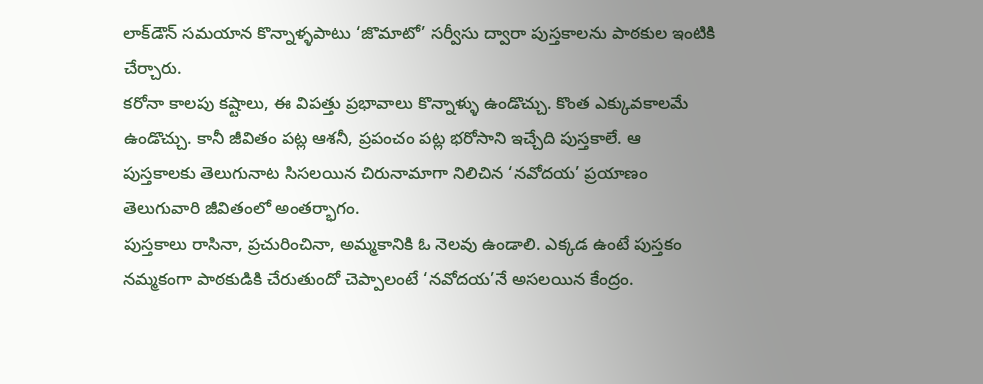లాక్‌డౌన్‌ సమయాన కొన్నాళ్ళపాటు ‘జొమాటో’ సర్వీసు ద్వారా పుస్తకాలను పాఠకుల ఇంటికి చేర్చారు.
కరోనా కాలపు కష్టాలు, ఈ విపత్తు ప్రభావాలు కొన్నాళ్ళు ఉండొచ్చు. కొంత ఎక్కువకాలమే ఉండొచ్చు. కానీ జీవితం పట్ల ఆశనీ, ప్రపంచం పట్ల భరోసాని ఇచ్చేది పుస్తకాలే. ఆ పుస్తకాలకు తెలుగునాట సిసలయిన చిరునామాగా నిలిచిన ‘నవోదయ’ ప్రయాణం తెలుగువారి జీవితంలో అంతర్భాగం.
పుస్తకాలు రాసినా, ప్రచురించినా, అమ్మకానికి ఓ నెలవు ఉండాలి. ఎక్కడ ఉంటే పుస్తకం నమ్మకంగా పాఠకుడికి చేరుతుందో చెప్పాలంటే ‘నవోదయ’నే అసలయిన కేంద్రం.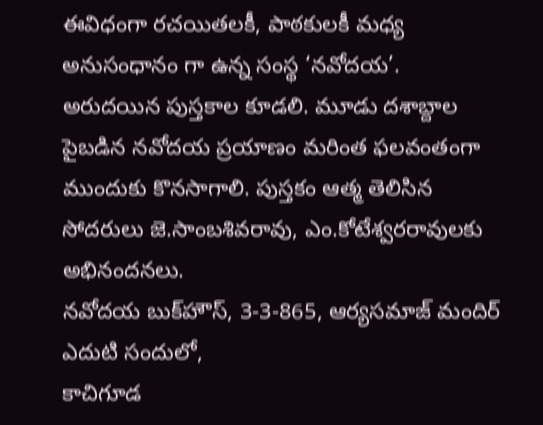ఈవిధంగా రచయితలకీ, పాఠకులకీ మధ్య అనుసంధానం గా ఉన్న సంస్థ ‘నవోదయ’. అరుదయిన పుస్తకాల కూడలి. మూడు దశాబ్దాల పైబడిన నవోదయ ప్రయాణం మరింత ఫలవంతంగా ముందుకు కొనసాగాలి. పుస్తకం ఆత్మ తెలిసిన సోదరులు జె.సాంబశివరావు, ఎం.కోటేశ్వరరావులకు అభినందనలు.
నవోదయ బుక్‌హౌస్‌, 3-3-865, ఆర్యసమాజ్‌ మందిర్‌ ఎదుటి సందులో,
కాచిగూడ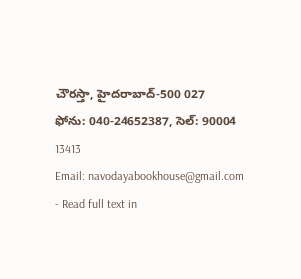చౌరస్తా, హైదరాబాద్‌-500 027
ఫోను: 040-24652387, సెల్‌: 90004 13413
Email: navodayabookhouse@gmail.com
- Read full text in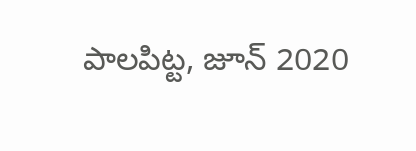పాలపిట్ట, జూన్‌ 2020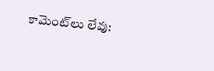కామెంట్‌లు లేవు: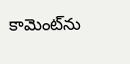కామెంట్‌ను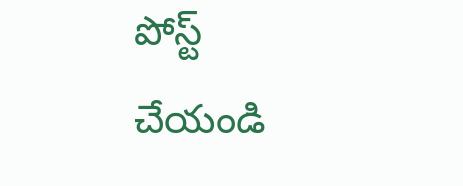పోస్ట్ చేయండి